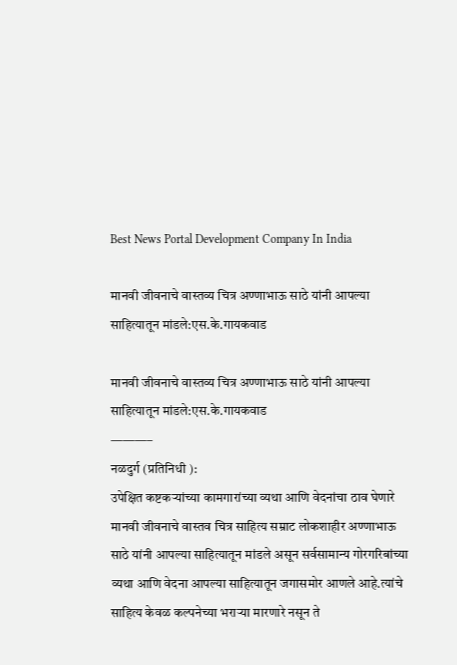Best News Portal Development Company In India

मानवी जीवनाचे वास्तव्य चित्र अण्णाभाऊ साठे यांनी आपल्या साहित्यातून मांडले:एस.के.गायकवाड

मानवी जीवनाचे वास्तव्य चित्र अण्णाभाऊ साठे यांनी आपल्या साहित्यातून मांडले:एस.के.गायकवाड
———–
नळदुर्ग (प्रतिनिधी ):
उपेक्षित कष्टकऱ्यांच्या कामगारांच्या व्यथा आणि वेदनांचा ठाव घेणारे मानवी जीवनाचे वास्तव चित्र साहित्य सम्राट लोकशाहीर अण्णाभाऊ साठे यांनी आपल्या साहित्यातून मांडले असून सर्वसामान्य गोरगरिबांच्या व्यथा आणि वेदना आपल्या साहित्यातून जगासमोर आणले आहे.त्यांचे साहित्य केवळ कल्पनेच्या भराऱ्या मारणारे नसून ते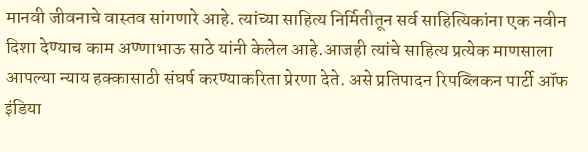मानवी जीवनाचे वास्तव सांगणारे आहे. त्यांच्या साहित्य निर्मितीतून सर्व साहित्यिकांना एक नवीन दिशा देण्याच काम अण्णाभाऊ साठे यांनी केलेल आहे.आजही त्यांचे साहित्य प्रत्येक माणसाला आपल्या न्याय हक्कासाठी संघर्ष करण्याकरिता प्रेरणा देते. असे प्रतिपादन रिपब्लिकन पार्टी ऑफ इंडिया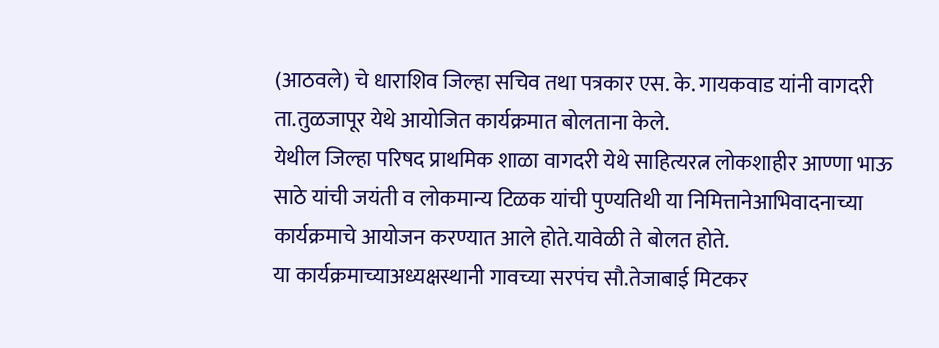(आठवले) चे धाराशिव जिल्हा सचिव तथा पत्रकार एस. के. गायकवाड यांनी वागदरी ता.तुळजापूर येथे आयोजित कार्यक्रमात बोलताना केले.
येथील जिल्हा परिषद प्राथमिक शाळा वागदरी येथे साहित्यरत्न लोकशाहीर आण्णा भाऊ साठे यांची जयंती व लोकमान्य टिळक यांची पुण्यतिथी या निमित्तानेआभिवादनाच्या कार्यक्रमाचे आयोजन करण्यात आले होते.यावेळी ते बोलत होते.
या कार्यक्रमाच्याअध्यक्षस्थानी गावच्या सरपंच सौ.तेजाबाई मिटकर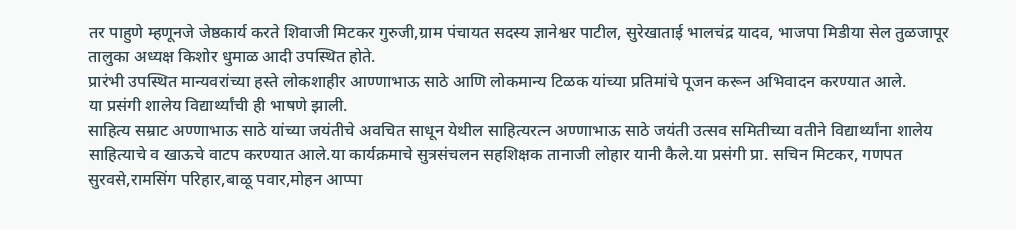तर पाहुणे म्हणूनजे जेष्ठकार्य करते शिवाजी मिटकर गुरुजी,ग्राम पंचायत सदस्य ज्ञानेश्वर पाटील, सुरेखाताई भालचंद्र यादव, भाजपा मिडीया सेल तुळजापूर तालुका अध्यक्ष किशोर धुमाळ आदी उपस्थित होते.
प्रारंभी उपस्थित मान्यवरांच्या हस्ते लोकशाहीर आण्णाभाऊ साठे आणि लोकमान्य टिळक यांच्या प्रतिमांचे पूजन करून अभिवादन करण्यात आले.
या प्रसंगी शालेय विद्यार्थ्यांची ही भाषणे झाली.
साहित्य सम्राट अण्णाभाऊ साठे यांच्या जयंतीचे अवचित साधून येथील साहित्यरत्न अण्णाभाऊ साठे जयंती उत्सव समितीच्या वतीने विद्यार्थ्यांना शालेय साहित्याचे व खाऊचे वाटप करण्यात आले.या कार्यक्रमाचे सुत्रसंचलन सहशिक्षक तानाजी लोहार यानी कैले.या प्रसंगी प्रा. सचिन मिटकर, गणपत सुरवसे,रामसिंग परिहार,बाळू पवार,मोहन आप्पा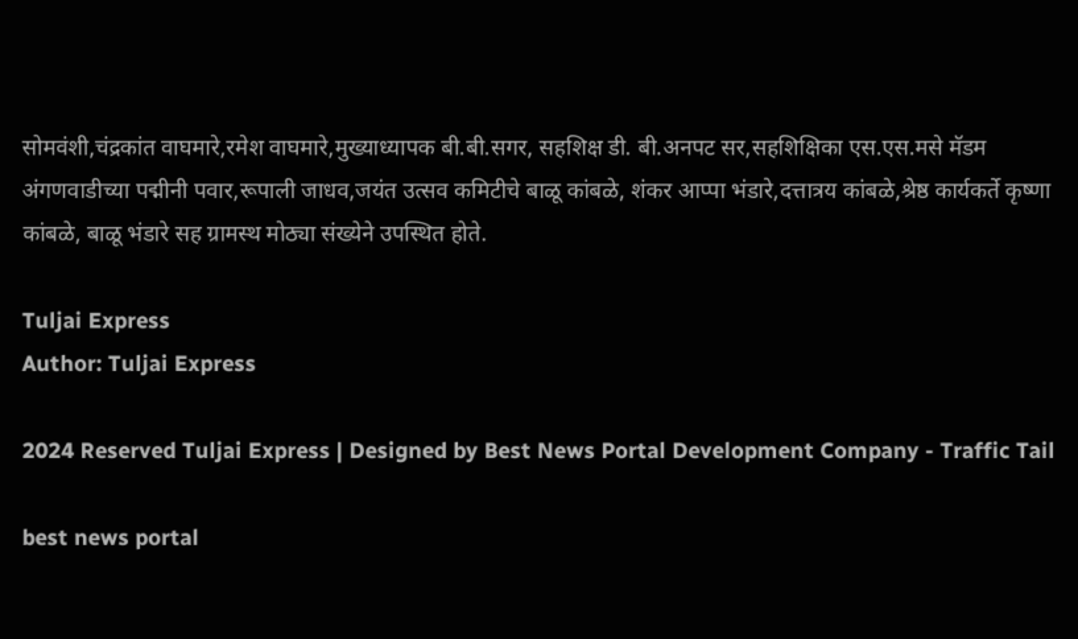सोमवंशी,चंद्रकांत वाघमारे,रमेश वाघमारे,मुख्याध्यापक बी.बी.सगर, सहशिक्ष डी. बी.अनपट सर,सहशिक्षिका एस.एस.मसे मॅडम अंगणवाडीच्या पद्मीनी पवार,रूपाली जाधव,जयंत उत्सव कमिटीचे बाळू कांबळे, शंकर आप्पा भंडारे,दत्तात्रय कांबळे,श्रेष्ठ कार्यकर्ते कृष्णा कांबळे, बाळू भंडारे सह ग्रामस्थ मोठ्या संख्येने उपस्थित होते.

Tuljai Express
Author: Tuljai Express

2024 Reserved Tuljai Express | Designed by Best News Portal Development Company - Traffic Tail

best news portal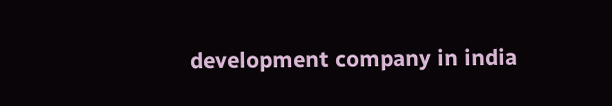development company in india